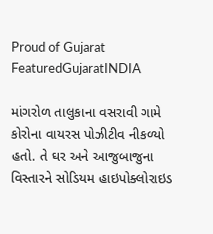Proud of Gujarat
FeaturedGujaratINDIA

માંગરોળ તાલુકાના વસરાવી ગામે કોરોના વાયરસ પોઝીટીવ નીકળ્યો હતો. તે ઘર અને આજુબાજુના વિસ્તારને સોડિયમ હાઇપોક્લોરાઇડ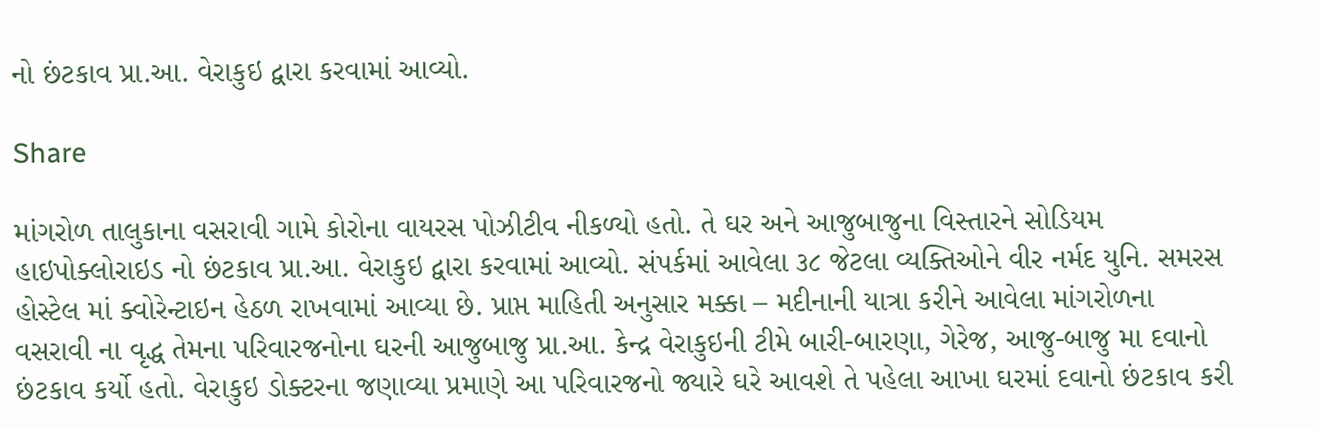નો છંટકાવ પ્રા.આ. વેરાકુઇ દ્વારા કરવામાં આવ્યો.

Share

માંગરોળ તાલુકાના વસરાવી ગામે કોરોના વાયરસ પોઝીટીવ નીકળ્યો હતો. તે ઘર અને આજુબાજુના વિસ્તારને સોડિયમ હાઇપોક્લોરાઇડ નો છંટકાવ પ્રા.આ. વેરાકુઇ દ્વારા કરવામાં આવ્યો. સંપર્કમાં આવેલા ૩૮ જેટલા વ્યક્તિઓને વીર નર્મદ યુનિ. સમરસ હોસ્ટેલ માં ક્વોરેન્ટાઇન હેઠળ રાખવામાં આવ્યા છે. પ્રાપ્ત માહિતી અનુસાર મક્કા – મદીનાની યાત્રા કરીને આવેલા માંગરોળના વસરાવી ના વૃદ્ધ તેમના પરિવારજનોના ઘરની આજુબાજુ પ્રા.આ. કેન્દ્ર વેરાકુઇની ટીમે બારી-બારણા, ગેરેજ, આજુ-બાજુ મા દવાનો છંટકાવ કર્યો હતો. વેરાકુઇ ડોક્ટરના જણાવ્યા પ્રમાણે આ પરિવારજનો જ્યારે ઘરે આવશે તે પહેલા આખા ઘરમાં દવાનો છંટકાવ કરી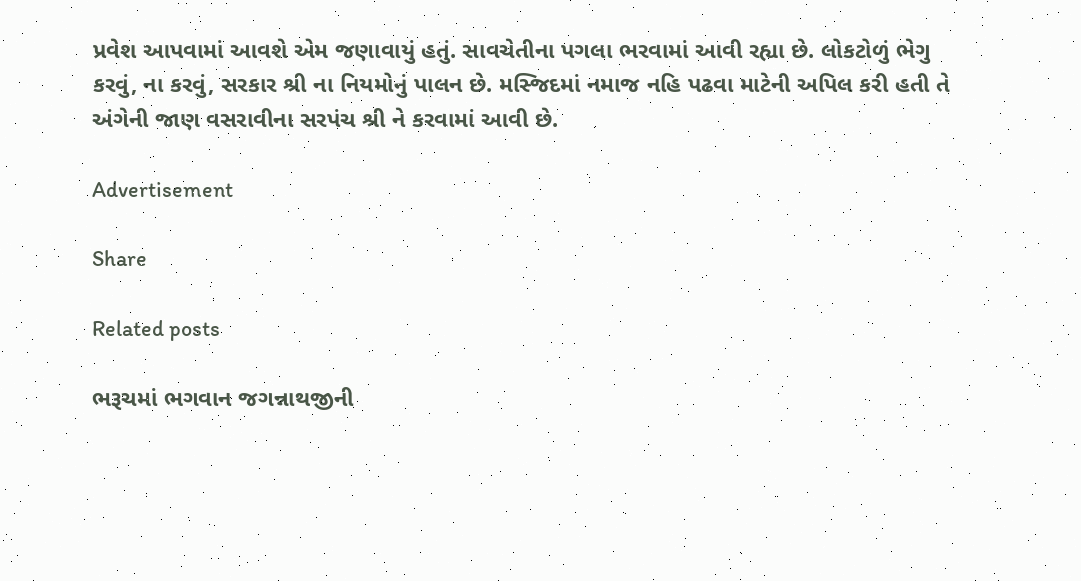પ્રવેશ આપવામાં આવશે એમ જણાવાયું હતું. સાવચેતીના પગલા ભરવામાં આવી રહ્યા છે. લોકટોળું ભેગુ કરવું, ના કરવું, સરકાર શ્રી ના નિયમોનું પાલન છે. મસ્જિદમાં નમાજ નહિ પઢવા માટેની અપિલ કરી હતી તે અંગેની જાણ વસરાવીના સરપંચ શ્રી ને કરવામાં આવી છે.

Advertisement

Share

Related posts

ભરૂચમાં ભગવાન જગન્નાથજીની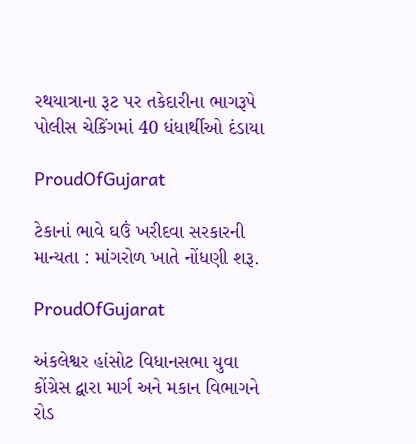રથયાત્રાના રૂટ પર તકેદારીના ભાગરૂપે પોલીસ ચેકિંગમાં 40 ધંધાર્થીઓ દંડાયા

ProudOfGujarat

ટેકાનાં ભાવે ઘઉં ખરીદવા સરકારની માન્યતા : માંગરોળ ખાતે નોંધણી શરૂ.

ProudOfGujarat

અંકલેશ્વર હાંસોટ વિધાનસભા યુવા કોંગ્રેસ દ્વારા માર્ગ અને મકાન વિભાગને રોડ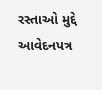રસ્તાઓ મુદ્દે આવેદનપત્ર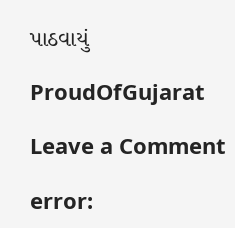પાઠવાયું

ProudOfGujarat

Leave a Comment

error: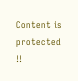Content is protected !!